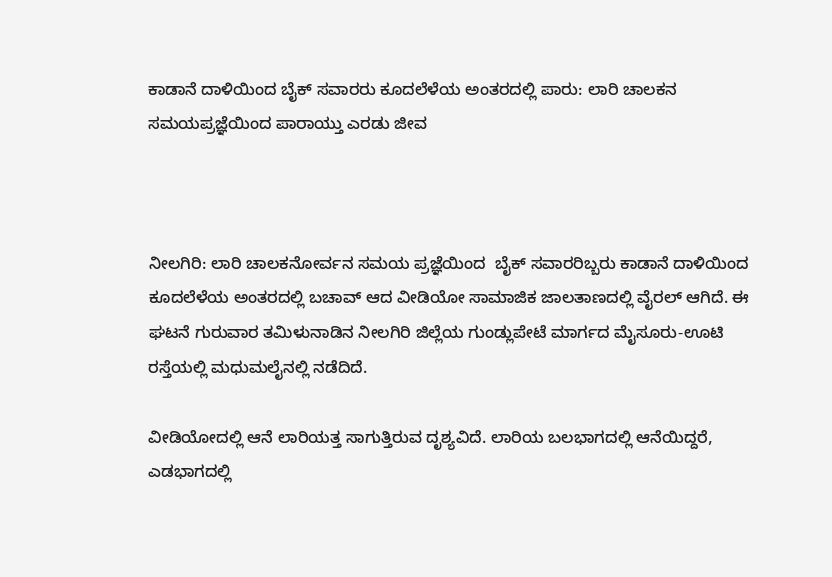ಕಾಡಾನೆ ದಾಳಿಯಿಂದ ಬೈಕ್ ಸವಾರರು ಕೂದಲೆಳೆಯ ಅಂತರದಲ್ಲಿ ಪಾರು: ಲಾರಿ ಚಾಲಕನ ಸಮಯಪ್ರಜ್ಞೆಯಿಂದ ಪಾರಾಯ್ತು ಎರಡು ಜೀವ



ನೀಲಗಿರಿ: ಲಾರಿ ಚಾಲಕನೋರ್ವನ ಸಮಯ ಪ್ರಜ್ಞೆಯಿಂದ  ಬೈಕ್ ಸವಾರರಿಬ್ಬರು ಕಾಡಾನೆ ದಾಳಿಯಿಂದ‌ ಕೂದಲೆಳೆಯ ಅಂತರದಲ್ಲಿ ಬಚಾವ್ ಆದ ವೀಡಿಯೋ ಸಾಮಾಜಿಕ ಜಾಲತಾಣದಲ್ಲಿ ವೈರಲ್ ಆಗಿದೆ. ಈ ಘಟನೆ ಗುರುವಾರ ತಮಿಳುನಾಡಿನ ನೀಲಗಿರಿ ಜಿಲ್ಲೆಯ ಗುಂಡ್ಲುಪೇಟೆ ಮಾರ್ಗದ ಮೈಸೂರು-ಊಟಿ ರಸ್ತೆಯಲ್ಲಿ ಮಧುಮಲೈನಲ್ಲಿ ನಡೆದಿದೆ.

ವೀಡಿಯೋದಲ್ಲಿ ಆನೆ ಲಾರಿಯತ್ತ ಸಾಗುತ್ತಿರುವ ದೃಶ್ಯವಿದೆ. ಲಾರಿಯ ಬಲಭಾಗದಲ್ಲಿ ಆನೆಯಿದ್ದರೆ, ಎಡಭಾಗದಲ್ಲಿ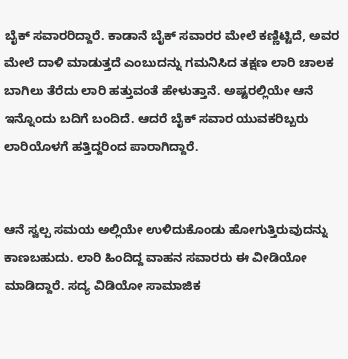ಬೈಕ್ ಸವಾರರಿದ್ದಾರೆ. ಕಾಡಾನೆ ಬೈಕ್ ಸವಾರರ ಮೇಲೆ ಕಣ್ಣಿಟ್ಟಿದೆ, ಅವರ ಮೇಲೆ ದಾಳಿ ಮಾಡುತ್ತದೆ ಎಂಬುದನ್ನು ಗಮನಿಸಿದ ತಕ್ಷಣ ಲಾರಿ ಚಾಲಕ ಬಾಗಿಲು ತೆರೆದು ಲಾರಿ ಹತ್ತುವಂತೆ ಹೇಳುತ್ತಾನೆ. ಅಷ್ಟರಲ್ಲಿಯೇ ಆನೆ ಇನ್ನೊಂದು ಬದಿಗೆ ಬಂದಿದೆ. ಆದರೆ ಬೈಕ್ ಸವಾರ ಯುವಕರಿಬ್ಬರು ಲಾರಿಯೊಳಗೆ ಹತ್ತಿದ್ದರಿಂದ ಪಾರಾಗಿದ್ದಾರೆ.


ಆನೆ ಸ್ವಲ್ಪ ಸಮಯ ಅಲ್ಲಿಯೇ ಉಳಿದುಕೊಂಡು ಹೋಗುತ್ತಿರುವುದನ್ನು ಕಾಣಬಹುದು. ಲಾರಿ ಹಿಂದಿದ್ದ ವಾಹನ ಸವಾರರು ಈ ವೀಡಿಯೋ ಮಾಡಿದ್ದಾರೆ. ಸದ್ಯ ವಿಡಿಯೋ ಸಾಮಾಜಿಕ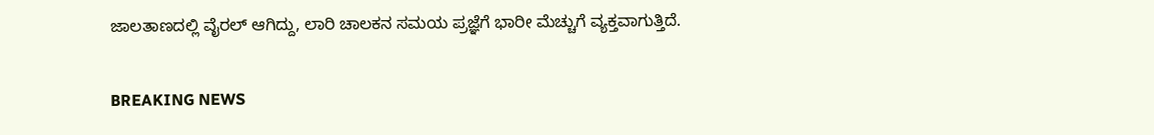ಜಾಲತಾಣದಲ್ಲಿ ವೈರಲ್ ಆಗಿದ್ದು, ಲಾರಿ ಚಾಲಕನ ಸಮಯ ಪ್ರಜ್ಞೆಗೆ ಭಾರೀ ಮೆಚ್ಚುಗೆ ವ್ಯಕ್ತವಾಗುತ್ತಿದೆ.

BREAKING NEWS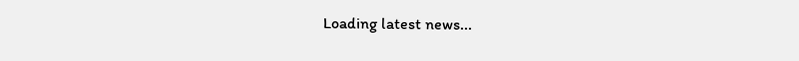Loading latest news...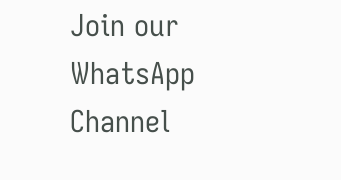Join our WhatsApp Channel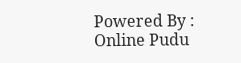Powered By : Online Pudu